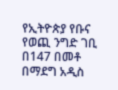የኢትዮጵያ የቡና የወጪ ንግድ ገቢ በ147 በመቶ በማደግ አዲስ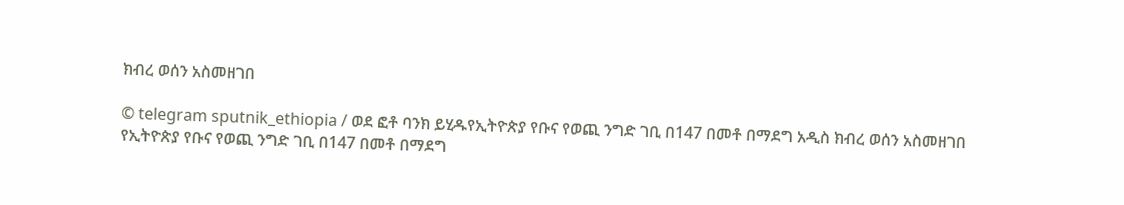ክብረ ወሰን አስመዘገበ

© telegram sputnik_ethiopia / ወደ ፎቶ ባንክ ይሂዱየኢትዮጵያ የቡና የወጪ ንግድ ገቢ በ147 በመቶ በማደግ አዲስ ክብረ ወሰን አስመዘገበ
የኢትዮጵያ የቡና የወጪ ንግድ ገቢ በ147 በመቶ በማደግ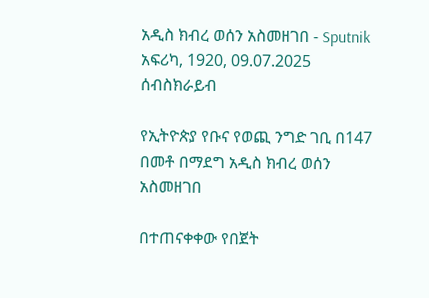አዲስ ክብረ ወሰን አስመዘገበ - Sputnik አፍሪካ, 1920, 09.07.2025
ሰብስክራይብ

የኢትዮጵያ የቡና የወጪ ንግድ ገቢ በ147 በመቶ በማደግ አዲስ ክብረ ወሰን አስመዘገበ

በተጠናቀቀው የበጀት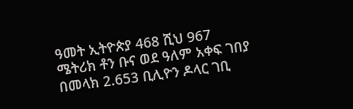ዓመት ኢትዮጵያ 468 ሺህ 967 ሜትሪክ ቶን ቡና ወደ ዓለም አቀፍ ገበያ በመላክ 2.653 ቢሊዮን ዶላር ገቢ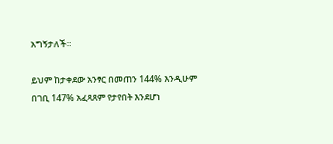አግኝታለች።

ይህም ከታቀደው አንፃር በመጠን 144% እንዲሁም በገቢ 147% አፈጻጸም የታየበት እንደሆነ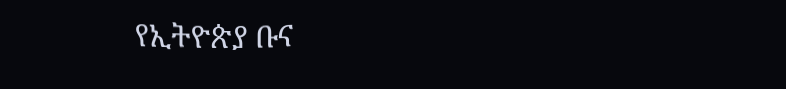የኢትዮጵያ ቡና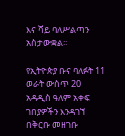እና ሻይ ባለሥልጣን አስታውቋል፡፡

የኢትዮጵያ ቡና ባለፉት 11 ወራት ውስጥ 20 አዳዲስ ዓለም አቀፍ ገበያዎችን እንዳገኘ በቅርቡ መዘገቡ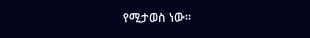የሚታወስ ነው፡፡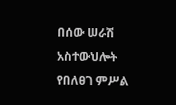በሰው ሠራሽ አስተውህሎት የበለፀገ ምሥል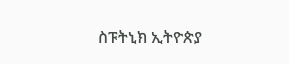ስፑትኒክ ኢትዮጵያ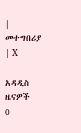| መተግበሪያ | X

አዳዲስ ዜናዎች
0